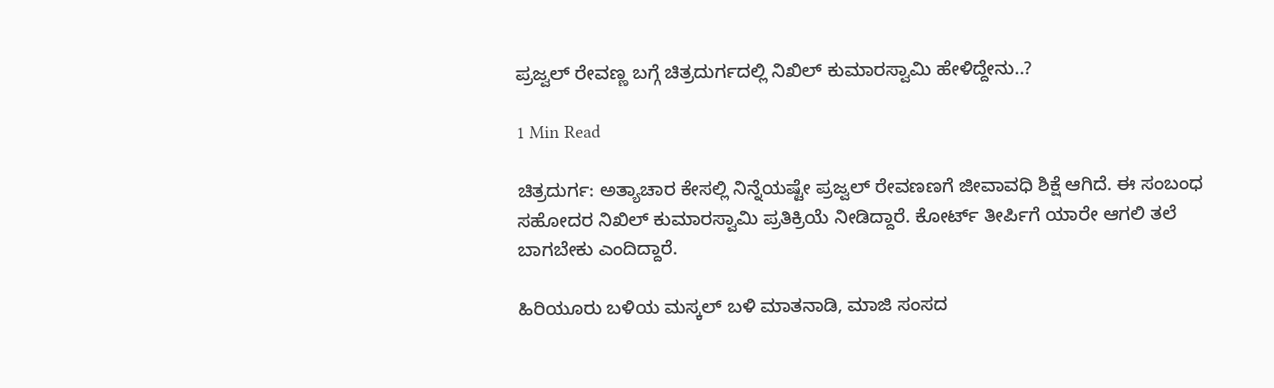ಪ್ರಜ್ವಲ್ ರೇವಣ್ಣ ಬಗ್ಗೆ ಚಿತ್ರದುರ್ಗದಲ್ಲಿ ನಿಖಿಲ್ ಕುಮಾರಸ್ವಾಮಿ ಹೇಳಿದ್ದೇನು..?

1 Min Read

ಚಿತ್ರದುರ್ಗ: ಅತ್ಯಾಚಾರ ಕೇಸಲ್ಲಿ ನಿನ್ನೆಯಷ್ಟೇ ಪ್ರಜ್ವಲ್ ರೇವಣಣಗೆ ಜೀವಾವಧಿ ಶಿಕ್ಷೆ ಆಗಿದೆ. ಈ ಸಂಬಂಧ ಸಹೋದರ ನಿಖಿಲ್ ಕುಮಾರಸ್ವಾಮಿ ಪ್ರತಿಕ್ರಿಯೆ ನೀಡಿದ್ದಾರೆ. ಕೋರ್ಟ್ ತೀರ್ಪಿಗೆ ಯಾರೇ ಆಗಲಿ ತಲೆ ಬಾಗಬೇಕು ಎಂದಿದ್ದಾರೆ.

ಹಿರಿಯೂರು ಬಳಿಯ ಮಸ್ಕಲ್ ಬಳಿ ಮಾತನಾಡಿ, ಮಾಜಿ ಸಂಸದ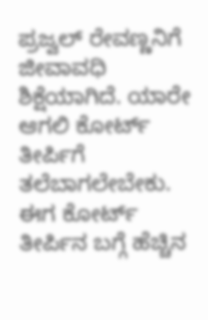ಪ್ರಜ್ವಲ್ ರೇವಣ್ಣನಿಗೆ ಜೀವಾವಧಿ ಶಿಕ್ಷೆಯಾಗಿದೆ. ಯಾರೇ ಆಗಲಿ ಕೋರ್ಟ್ ತೀರ್ಪಿಗೆ ತಲೆಬಾಗಲೇಬೇಕು. ಈಗ ಕೋರ್ಟ್ ತೀರ್ಪಿನ ಬಗ್ಗೆ ಹೆಚ್ಚಿನ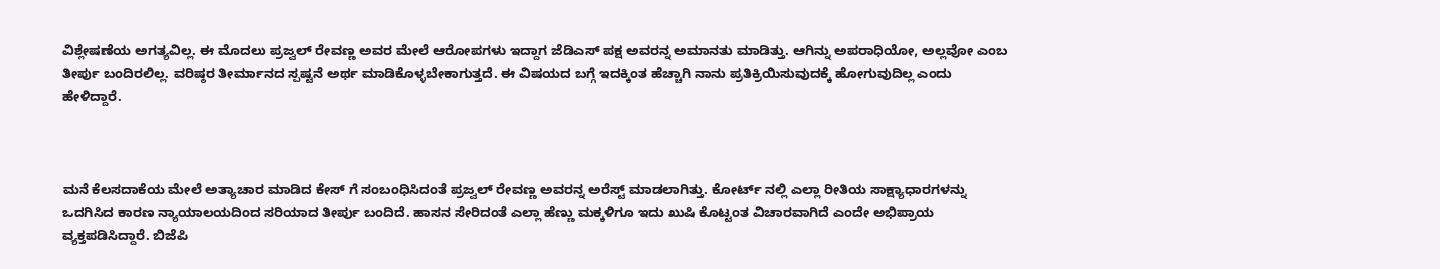ವಿಶ್ಲೇಷಣೆಯ ಅಗತ್ಯವಿಲ್ಲ. ಈ ಮೊದಲು ಪ್ರಜ್ವಲ್ ರೇವಣ್ಣ ಅವರ ಮೇಲೆ ಆರೋಪಗಳು ಇದ್ದಾಗ ಜೆಡಿಎಸ್ ಪಕ್ಷ ಅವರನ್ನ ಅಮಾನತು ಮಾಡಿತ್ತು. ಆಗಿನ್ನು ಅಪರಾಧಿಯೋ, ಅಲ್ಲವೋ ಎಂಬ ತೀರ್ಪು ಬಂದಿರಲಿಲ್ಲ. ವರಿಷ್ಠರ ತೀರ್ಮಾನದ ಸ್ಪಷ್ಟನೆ ಅರ್ಥ ಮಾಡಿಕೊಳ್ಳಬೇಕಾಗುತ್ತದೆ. ಈ ವಿಷಯದ ಬಗ್ಗೆ ಇದಕ್ಕಿಂತ ಹೆಚ್ಚಾಗಿ ನಾನು ಪ್ರತಿಕ್ರಿಯಿಸುವುದಕ್ಕೆ ಹೋಗುವುದಿಲ್ಲ ಎಂದು ಹೇಳಿದ್ದಾರೆ.



ಮನೆ ಕೆಲಸದಾಕೆಯ ಮೇಲೆ ಅತ್ಯಾಚಾರ ಮಾಡಿದ‌ ಕೇಸ್ ಗೆ ಸಂಬಂಧಿಸಿದಂತೆ ಪ್ರಜ್ವಲ್ ರೇವಣ್ಣ ಅವರನ್ನ ಅರೆಸ್ಟ್ ಮಾಡಲಾಗಿತ್ತು. ಕೋರ್ಟ್ ನಲ್ಲಿ ಎಲ್ಲಾ ರೀತಿಯ ಸಾಕ್ಷ್ಯಾಧಾರಗಳನ್ನು ಒದಗಿಸಿದ ಕಾರಣ ನ್ಯಾಯಾಲಯದಿಂದ ಸರಿಯಾದ ತೀರ್ಪು ಬಂದಿದೆ. ಹಾಸನ ಸೇರಿದಂತೆ ಎಲ್ಲಾ ಹೆಣ್ಣು‌ ಮಕ್ಕಳಿಗೂ ಇದು ಖುಷಿ ಕೊಟ್ಟಂತ ವಿಚಾರವಾಗಿದೆ ಎಂದೇ ಅಭಿಪ್ರಾಯ ವ್ಯಕ್ತಪಡಿಸಿದ್ದಾರೆ. ಬಿಜೆಪಿ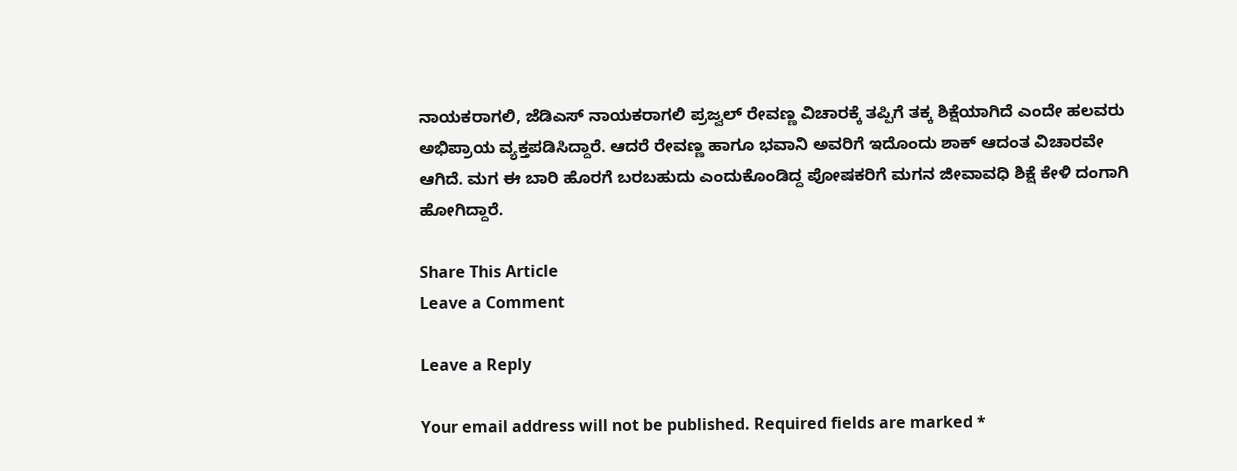ನಾಯಕರಾಗಲಿ, ಜೆಡಿಎಸ್ ನಾಯಕರಾಗಲಿ ಪ್ರಜ್ವಲ್ ರೇವಣ್ಣ ವಿಚಾರಕ್ಕೆ ತಪ್ಪಿಗೆ ತಕ್ಕ ಶಿಕ್ಷೆಯಾಗಿದೆ ಎಂದೇ ಹಲವರು ಅಭಿಪ್ರಾಯ ವ್ಯಕ್ತಪಡಿಸಿದ್ದಾರೆ. ಆದರೆ ರೇವಣ್ಣ ಹಾಗೂ ಭವಾನಿ ಅವರಿಗೆ ಇದೊಂದು ಶಾಕ್ ಆದಂತ ವಿಚಾರವೇ ಆಗಿದೆ. ಮಗ ಈ ಬಾರಿ ಹೊರಗೆ ಬರಬಹುದು ಎಂದುಕೊಂಡಿದ್ದ ಪೋಷಕರಿಗೆ ಮಗನ ಜೀವಾವಧಿ ಶಿಕ್ಷೆ ಕೇಳಿ ದಂಗಾಗಿ ಹೋಗಿದ್ದಾರೆ.

Share This Article
Leave a Comment

Leave a Reply

Your email address will not be published. Required fields are marked *